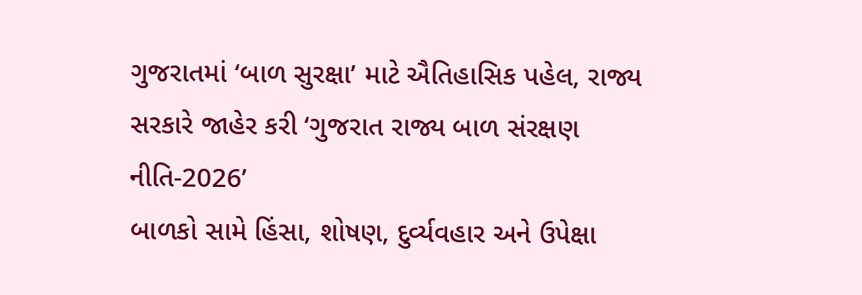ગુજરાતમાં ‘બાળ સુરક્ષા’ માટે ઐતિહાસિક પહેલ, રાજ્ય સરકારે જાહેર કરી ‘ગુજરાત રાજ્ય બાળ સંરક્ષણ નીતિ-2026’
બાળકો સામે હિંસા, શોષણ, દુર્વ્યવહાર અને ઉપેક્ષા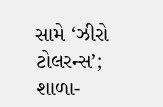સામે ‘ઝીરો ટોલરન્સ’; શાળા-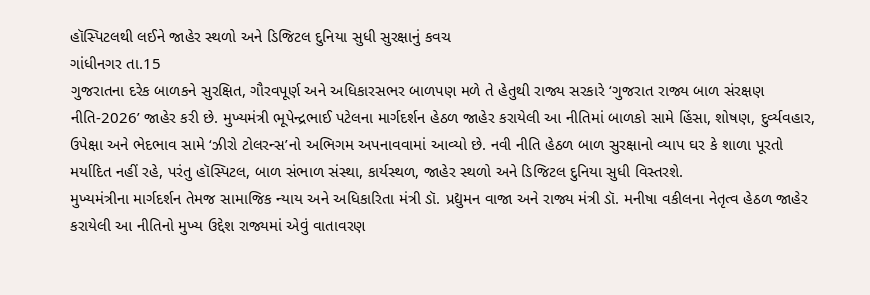હૉસ્પિટલથી લઈને જાહેર સ્થળો અને ડિજિટલ દુનિયા સુધી સુરક્ષાનું કવચ
ગાંધીનગર તા.15
ગુજરાતના દરેક બાળકને સુરક્ષિત, ગૌરવપૂર્ણ અને અધિકારસભર બાળપણ મળે તે હેતુથી રાજ્ય સરકારે ‘ગુજરાત રાજ્ય બાળ સંરક્ષણ નીતિ-2026’ જાહેર કરી છે. મુખ્યમંત્રી ભૂપેન્દ્રભાઈ પટેલના માર્ગદર્શન હેઠળ જાહેર કરાયેલી આ નીતિમાં બાળકો સામે હિંસા, શોષણ, દુર્વ્યવહાર, ઉપેક્ષા અને ભેદભાવ સામે ‘ઝીરો ટોલરન્સ’નો અભિગમ અપનાવવામાં આવ્યો છે. નવી નીતિ હેઠળ બાળ સુરક્ષાનો વ્યાપ ઘર કે શાળા પૂરતો મર્યાદિત નહીં રહે, પરંતુ હૉસ્પિટલ, બાળ સંભાળ સંસ્થા, કાર્યસ્થળ, જાહેર સ્થળો અને ડિજિટલ દુનિયા સુધી વિસ્તરશે.
મુખ્યમંત્રીના માર્ગદર્શન તેમજ સામાજિક ન્યાય અને અધિકારિતા મંત્રી ડૉ. પ્રદ્યુમન વાજા અને રાજ્ય મંત્રી ડૉ. મનીષા વકીલના નેતૃત્વ હેઠળ જાહેર કરાયેલી આ નીતિનો મુખ્ય ઉદ્દેશ રાજ્યમાં એવું વાતાવરણ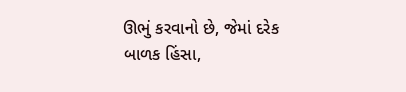ઊભું કરવાનો છે, જેમાં દરેક બાળક હિંસા,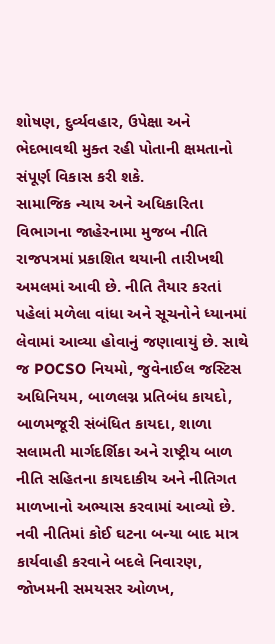શોષણ, દુર્વ્યવહાર, ઉપેક્ષા અને ભેદભાવથી મુક્ત રહી પોતાની ક્ષમતાનો સંપૂર્ણ વિકાસ કરી શકે.
સામાજિક ન્યાય અને અધિકારિતા વિભાગના જાહેરનામા મુજબ નીતિ રાજપત્રમાં પ્રકાશિત થયાની તારીખથી અમલમાં આવી છે. નીતિ તૈયાર કરતાં પહેલાં મળેલા વાંધા અને સૂચનોને ધ્યાનમાં લેવામાં આવ્યા હોવાનું જણાવાયું છે. સાથે જ POCSO નિયમો, જુવેનાઈલ જસ્ટિસ અધિનિયમ, બાળલગ્ન પ્રતિબંધ કાયદો, બાળમજૂરી સંબંધિત કાયદા, શાળા સલામતી માર્ગદર્શિકા અને રાષ્ટ્રીય બાળ નીતિ સહિતના કાયદાકીય અને નીતિગત માળખાનો અભ્યાસ કરવામાં આવ્યો છે.
નવી નીતિમાં કોઈ ઘટના બન્યા બાદ માત્ર કાર્યવાહી કરવાને બદલે નિવારણ, જોખમની સમયસર ઓળખ,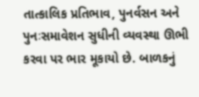તાત્કાલિક પ્રતિભાવ, પુનર્વસન અને પુનઃસમાવેશન સુધીની વ્યવસ્થા ઊભી કરવા પર ભાર મૂકાયો છે. બાળકનું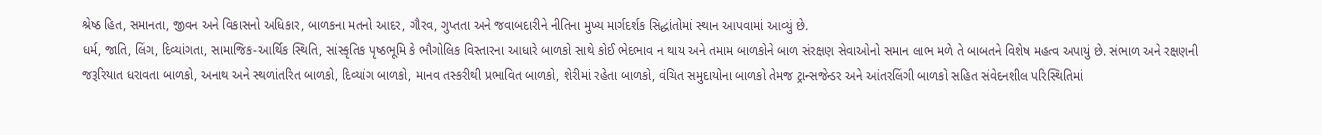શ્રેષ્ઠ હિત, સમાનતા, જીવન અને વિકાસનો અધિકાર, બાળકના મતનો આદર, ગૌરવ, ગુપ્તતા અને જવાબદારીને નીતિના મુખ્ય માર્ગદર્શક સિદ્ધાંતોમાં સ્થાન આપવામાં આવ્યું છે.
ધર્મ, જાતિ, લિંગ, દિવ્યાંગતા, સામાજિક-આર્થિક સ્થિતિ, સાંસ્કૃતિક પૃષ્ઠભૂમિ કે ભૌગોલિક વિસ્તારના આધારે બાળકો સાથે કોઈ ભેદભાવ ન થાય અને તમામ બાળકોને બાળ સંરક્ષણ સેવાઓનો સમાન લાભ મળે તે બાબતને વિશેષ મહત્વ અપાયું છે. સંભાળ અને રક્ષણની જરૂરિયાત ધરાવતા બાળકો, અનાથ અને સ્થળાંતરિત બાળકો, દિવ્યાંગ બાળકો, માનવ તસ્કરીથી પ્રભાવિત બાળકો, શેરીમાં રહેતા બાળકો, વંચિત સમુદાયોના બાળકો તેમજ ટ્રાન્સજેન્ડર અને આંતરલિંગી બાળકો સહિત સંવેદનશીલ પરિસ્થિતિમાં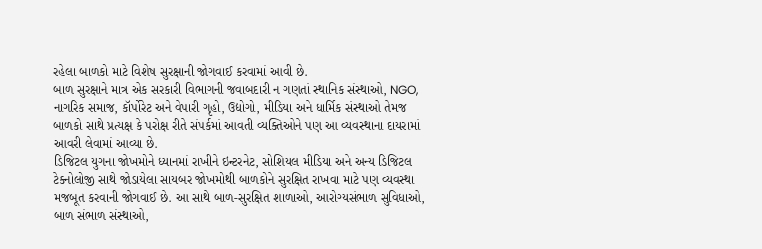રહેલા બાળકો માટે વિશેષ સુરક્ષાની જોગવાઈ કરવામાં આવી છે.
બાળ સુરક્ષાને માત્ર એક સરકારી વિભાગની જવાબદારી ન ગણતાં સ્થાનિક સંસ્થાઓ, NGO, નાગરિક સમાજ, કૉર્પોરેટ અને વેપારી ગૃહો, ઉદ્યોગો, મીડિયા અને ધાર્મિક સંસ્થાઓ તેમજ બાળકો સાથે પ્રત્યક્ષ કે પરોક્ષ રીતે સંપર્કમાં આવતી વ્યક્તિઓને પણ આ વ્યવસ્થાના દાયરામાં આવરી લેવામાં આવ્યા છે.
ડિજિટલ યુગના જોખમોને ધ્યાનમાં રાખીને ઇન્ટરનેટ, સોશિયલ મીડિયા અને અન્ય ડિજિટલ ટેક્નોલોજી સાથે જોડાયેલા સાયબર જોખમોથી બાળકોને સુરક્ષિત રાખવા માટે પણ વ્યવસ્થા મજબૂત કરવાની જોગવાઈ છે. આ સાથે બાળ-સુરક્ષિત શાળાઓ, આરોગ્યસંભાળ સુવિધાઓ, બાળ સંભાળ સંસ્થાઓ,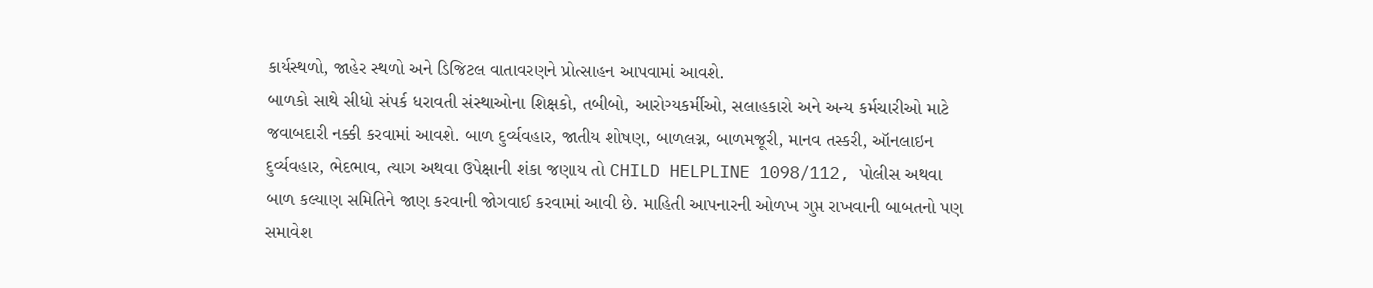કાર્યસ્થળો, જાહેર સ્થળો અને ડિજિટલ વાતાવરણને પ્રોત્સાહન આપવામાં આવશે.
બાળકો સાથે સીધો સંપર્ક ધરાવતી સંસ્થાઓના શિક્ષકો, તબીબો, આરોગ્યકર્મીઓ, સલાહકારો અને અન્ય કર્મચારીઓ માટે જવાબદારી નક્કી કરવામાં આવશે. બાળ દુર્વ્યવહાર, જાતીય શોષણ, બાળલગ્ન, બાળમજૂરી, માનવ તસ્કરી, ઑનલાઇન દુર્વ્યવહાર, ભેદભાવ, ત્યાગ અથવા ઉપેક્ષાની શંકા જણાય તો CHILD HELPLINE 1098/112, પોલીસ અથવા બાળ કલ્યાણ સમિતિને જાણ કરવાની જોગવાઈ કરવામાં આવી છે. માહિતી આપનારની ઓળખ ગુપ્ત રાખવાની બાબતનો પણ સમાવેશ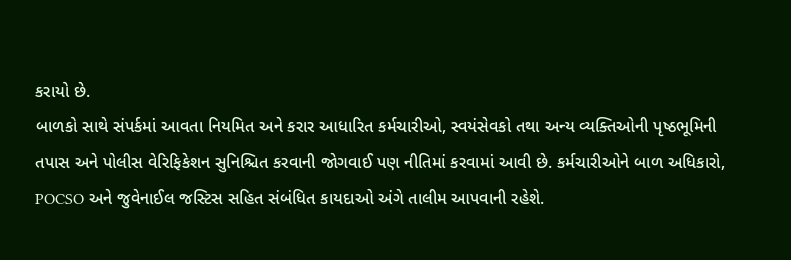કરાયો છે.
બાળકો સાથે સંપર્કમાં આવતા નિયમિત અને કરાર આધારિત કર્મચારીઓ, સ્વયંસેવકો તથા અન્ય વ્યક્તિઓની પૃષ્ઠભૂમિની તપાસ અને પોલીસ વેરિફિકેશન સુનિશ્ચિત કરવાની જોગવાઈ પણ નીતિમાં કરવામાં આવી છે. કર્મચારીઓને બાળ અધિકારો, POCSO અને જુવેનાઈલ જસ્ટિસ સહિત સંબંધિત કાયદાઓ અંગે તાલીમ આપવાની રહેશે.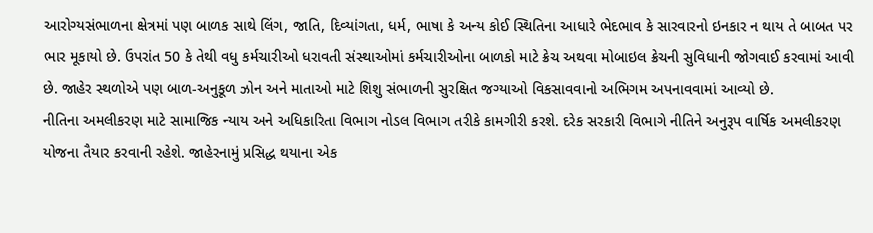આરોગ્યસંભાળના ક્ષેત્રમાં પણ બાળક સાથે લિંગ, જાતિ, દિવ્યાંગતા, ધર્મ, ભાષા કે અન્ય કોઈ સ્થિતિના આધારે ભેદભાવ કે સારવારનો ઇનકાર ન થાય તે બાબત પર ભાર મૂકાયો છે. ઉપરાંત 50 કે તેથી વધુ કર્મચારીઓ ધરાવતી સંસ્થાઓમાં કર્મચારીઓના બાળકો માટે ક્રેચ અથવા મોબાઇલ ક્રેચની સુવિધાની જોગવાઈ કરવામાં આવી છે. જાહેર સ્થળોએ પણ બાળ-અનુકૂળ ઝોન અને માતાઓ માટે શિશુ સંભાળની સુરક્ષિત જગ્યાઓ વિકસાવવાનો અભિગમ અપનાવવામાં આવ્યો છે.
નીતિના અમલીકરણ માટે સામાજિક ન્યાય અને અધિકારિતા વિભાગ નોડલ વિભાગ તરીકે કામગીરી કરશે. દરેક સરકારી વિભાગે નીતિને અનુરૂપ વાર્ષિક અમલીકરણ યોજના તૈયાર કરવાની રહેશે. જાહેરનામું પ્રસિદ્ધ થયાના એક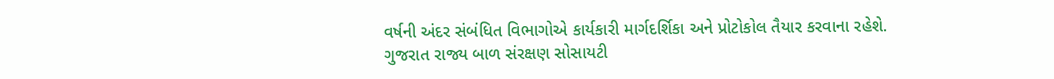વર્ષની અંદર સંબંધિત વિભાગોએ કાર્યકારી માર્ગદર્શિકા અને પ્રોટોકોલ તૈયાર કરવાના રહેશે.
ગુજરાત રાજ્ય બાળ સંરક્ષણ સોસાયટી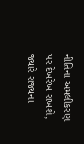નીતિના અમલીકરણ પર દેખરેખ રાખશે, જ્યારે રાજ્યના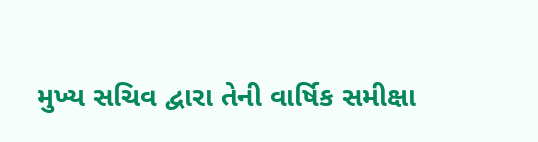મુખ્ય સચિવ દ્વારા તેની વાર્ષિક સમીક્ષા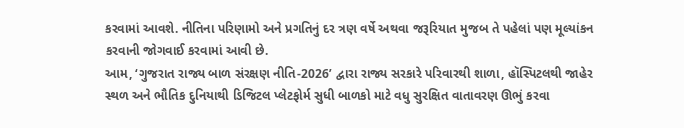કરવામાં આવશે. નીતિના પરિણામો અને પ્રગતિનું દર ત્રણ વર્ષે અથવા જરૂરિયાત મુજબ તે પહેલાં પણ મૂલ્યાંકન કરવાની જોગવાઈ કરવામાં આવી છે.
આમ, ‘ગુજરાત રાજ્ય બાળ સંરક્ષણ નીતિ-2026’ દ્વારા રાજ્ય સરકારે પરિવારથી શાળા, હૉસ્પિટલથી જાહેર સ્થળ અને ભૌતિક દુનિયાથી ડિજિટલ પ્લેટફોર્મ સુધી બાળકો માટે વધુ સુરક્ષિત વાતાવરણ ઊભું કરવા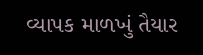વ્યાપક માળખું તૈયાર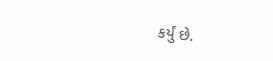કર્યું છે.